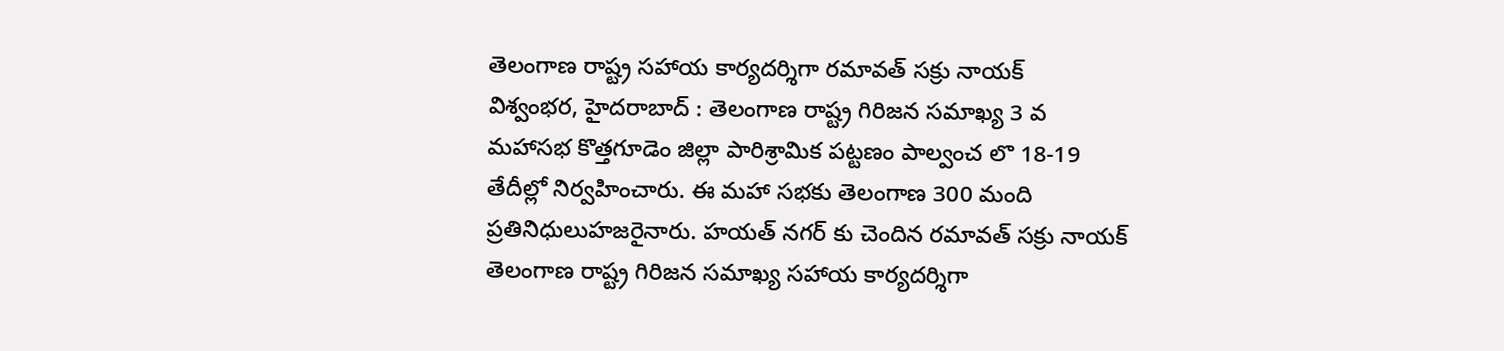తెలంగాణ రాష్ట్ర సహాయ కార్యదర్శిగా రమావత్ సక్రు నాయక్
విశ్వంభర, హైదరాబాద్ : తెలంగాణ రాష్ట్ర గిరిజన సమాఖ్య 3 వ మహాసభ కొత్తగూడెం జిల్లా పారిశ్రామిక పట్టణం పాల్వంచ లొ 18-19 తేదీల్లో నిర్వహించారు. ఈ మహా సభకు తెలంగాణ 300 మంది ప్రతినిధులుహజరైనారు. హయత్ నగర్ కు చెందిన రమావత్ సక్రు నాయక్ తెలంగాణ రాష్ట్ర గిరిజన సమాఖ్య సహాయ కార్యదర్శిగా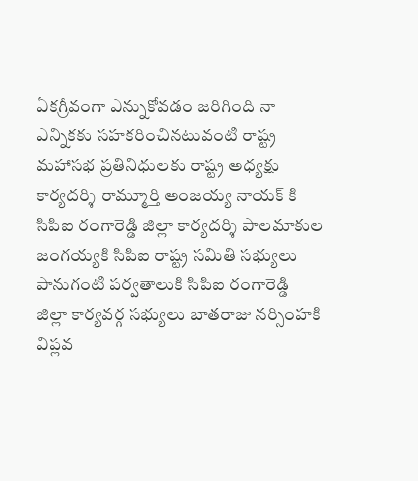ఏకగ్రీవంగా ఎన్నుకోవడం జరిగింది నా ఎన్నికకు సహకరించినటువంటి రాష్ట్ర మహాసభ ప్రతినిధులకు రాష్ట్ర అధ్యక్షు కార్యదర్శి రామ్మూర్తి అంజయ్య నాయక్ కి సిపిఐ రంగారెడ్డి జిల్లా కార్యదర్శి పాలమాకుల జంగయ్యకి సిపిఐ రాష్ట్ర సమితి సభ్యులు పానుగంటి పర్వతాలుకి సిపిఐ రంగారెడ్డి జిల్లా కార్యవర్గ సభ్యులు బాతరాజు నర్సింహకి విప్లవ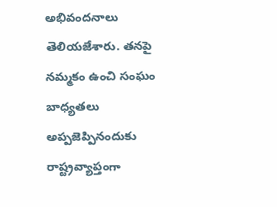అభివందనాలు తెలియజేశారు. తనపై నమ్మకం ఉంచి సంఘం బాధ్యతలు అప్పజెప్పినందుకు రాష్ట్రవ్యాప్తంగా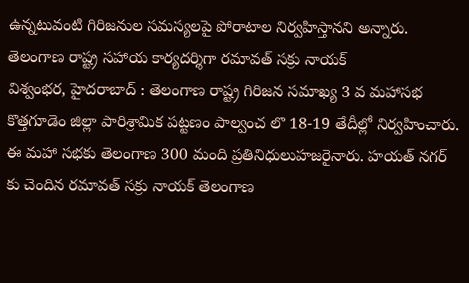ఉన్నటువంటి గిరిజనుల సమస్యలపై పోరాటాల నిర్వహిస్తానని అన్నారు.
తెలంగాణ రాష్ట్ర సహాయ కార్యదర్శిగా రమావత్ సక్రు నాయక్
విశ్వంభర, హైదరాబాద్ : తెలంగాణ రాష్ట్ర గిరిజన సమాఖ్య 3 వ మహాసభ కొత్తగూడెం జిల్లా పారిశ్రామిక పట్టణం పాల్వంచ లొ 18-19 తేదీల్లో నిర్వహించారు. ఈ మహా సభకు తెలంగాణ 300 మంది ప్రతినిధులుహజరైనారు. హయత్ నగర్ కు చెందిన రమావత్ సక్రు నాయక్ తెలంగాణ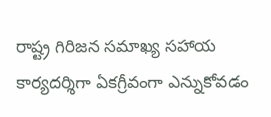రాష్ట్ర గిరిజన సమాఖ్య సహాయ కార్యదర్శిగా ఏకగ్రీవంగా ఎన్నుకోవడం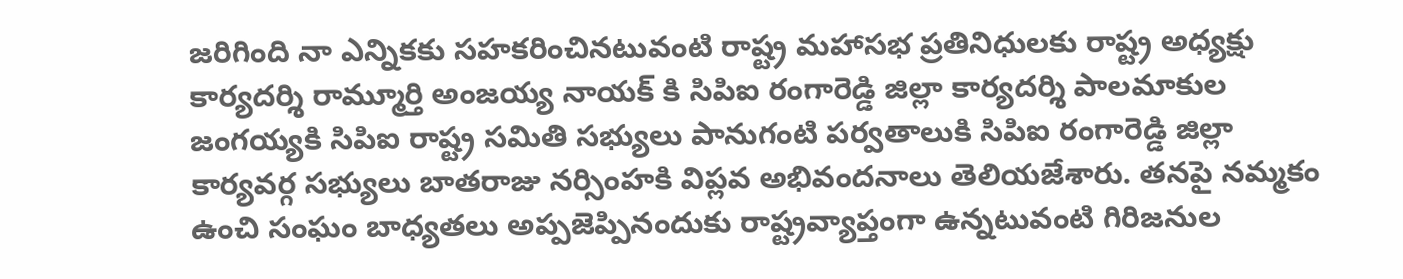జరిగింది నా ఎన్నికకు సహకరించినటువంటి రాష్ట్ర మహాసభ ప్రతినిధులకు రాష్ట్ర అధ్యక్షు కార్యదర్శి రామ్మూర్తి అంజయ్య నాయక్ కి సిపిఐ రంగారెడ్డి జిల్లా కార్యదర్శి పాలమాకుల జంగయ్యకి సిపిఐ రాష్ట్ర సమితి సభ్యులు పానుగంటి పర్వతాలుకి సిపిఐ రంగారెడ్డి జిల్లా కార్యవర్గ సభ్యులు బాతరాజు నర్సింహకి విప్లవ అభివందనాలు తెలియజేశారు. తనపై నమ్మకం ఉంచి సంఘం బాధ్యతలు అప్పజెప్పినందుకు రాష్ట్రవ్యాప్తంగా ఉన్నటువంటి గిరిజనుల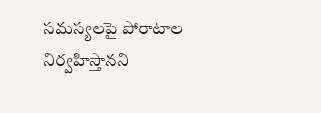సమస్యలపై పోరాటాల నిర్వహిస్తానని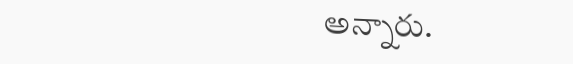అన్నారు.